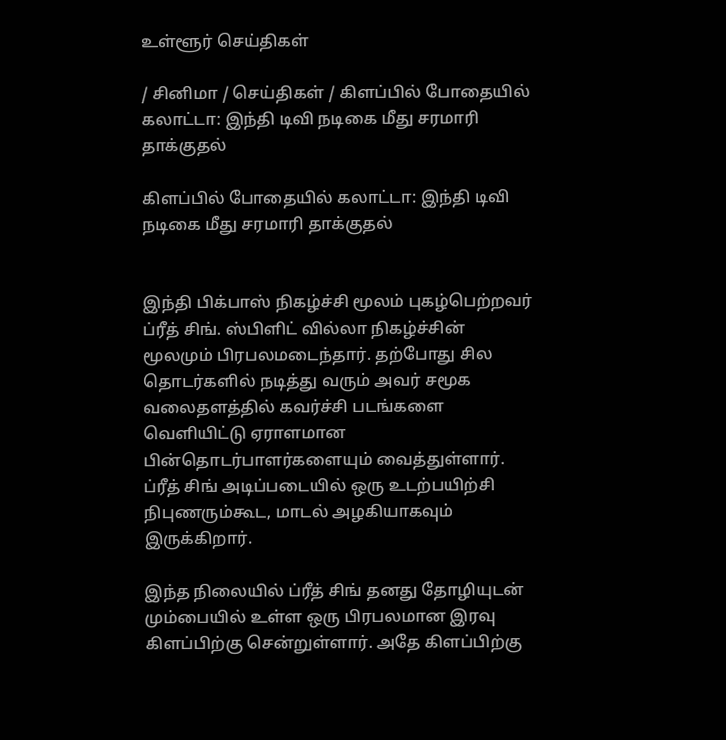உள்ளூர் செய்திகள்

/ சினிமா / செய்திகள் / கிளப்பில் போதையில் கலாட்டா: இந்தி டிவி நடிகை மீது சரமாரி தாக்குதல்

கிளப்பில் போதையில் கலாட்டா: இந்தி டிவி நடிகை மீது சரமாரி தாக்குதல்


இந்தி பிக்பாஸ் நிகழ்ச்சி மூலம் புகழ்பெற்றவர் ப்ரீத் சிங். ஸ்பிளிட் வில்லா நிகழ்ச்சின் மூலமும் பிரபலமடைந்தார். தற்போது சில தொடர்களில் நடித்து வரும் அவர் சமூக வலைதளத்தில் கவர்ச்சி படங்களை வெளியிட்டு ஏராளமான பின்தொடர்பாளர்களையும் வைத்துள்ளார். ப்ரீத் சிங் அடிப்படையில் ஒரு உடற்பயிற்சி நிபுணரும்கூட, மாடல் அழகியாகவும் இருக்கிறார்.

இந்த நிலையில் ப்ரீத் சிங் தனது தோழியுடன் மும்பையில் உள்ள ஒரு பிரபலமான இரவு கிளப்பிற்கு சென்றுள்ளார். அதே கிளப்பிற்கு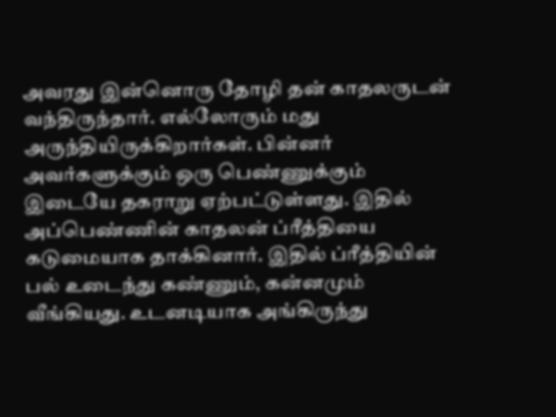அவரது இன்னொரு தோழி தன் காதலருடன் வந்திருந்தார். எல்லோரும் மது அருந்தியிருக்கிறார்கள். பின்னர் அவர்களுக்கும் ஒரு பெண்ணுக்கும் இடையே தகராறு ஏற்பட்டுள்ளது. இதில் அப்பெண்ணின் காதலன் ப்ரீத்தியை கடுமையாக தாக்கினார். இதில் ப்ரீத்தியின் பல் உடைந்து கண்ணும், கன்னமும் வீங்கியது. உடனடியாக அங்கிருந்து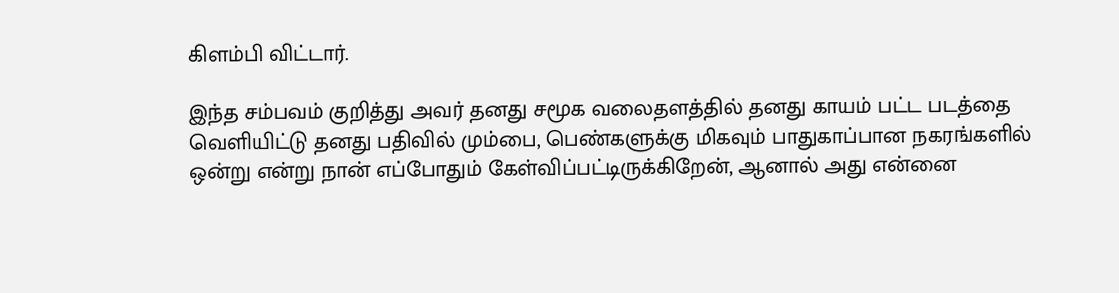கிளம்பி விட்டார்.

இந்த சம்பவம் குறித்து அவர் தனது சமூக வலைதளத்தில் தனது காயம் பட்ட படத்தை வெளியிட்டு தனது பதிவில் மும்பை, பெண்களுக்கு மிகவும் பாதுகாப்பான நகரங்களில் ஒன்று என்று நான் எப்போதும் கேள்விப்பட்டிருக்கிறேன், ஆனால் அது என்னை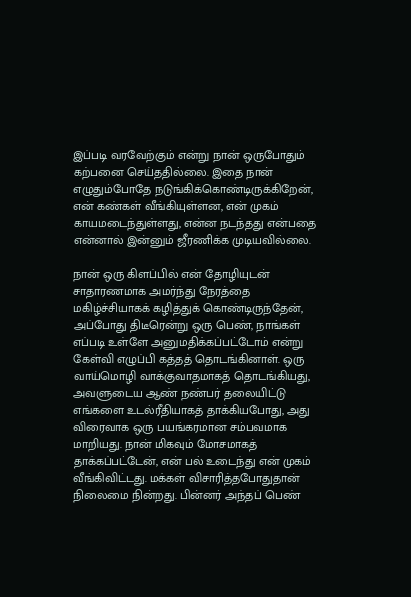இப்படி வரவேற்கும் என்று நான் ஒருபோதும் கற்பனை செய்ததில்லை. இதை நான் எழுதும்போதே நடுங்கிக்கொண்டிருக்கிறேன், என் கண்கள் வீங்கியுள்ளன, என் முகம் காயமடைந்துள்ளது, என்ன நடந்தது என்பதை என்னால் இன்னும் ஜீரணிக்க முடியவில்லை.

நான் ஒரு கிளப்பில் என் தோழியுடன் சாதாரணமாக அமர்ந்து நேரத்தை மகிழ்ச்சியாகக் கழித்துக் கொண்டிருந்தேன், அப்போது திடீரென்று ஒரு பெண், நாங்கள் எப்படி உள்ளே அனுமதிக்கப்பட்டோம் என்று கேள்வி எழுப்பி கத்தத் தொடங்கினாள். ஒரு வாய்மொழி வாக்குவாதமாகத் தொடங்கியது, அவளுடைய ஆண் நண்பர் தலையிட்டு எங்களை உடல்ரீதியாகத் தாக்கியபோது, அது விரைவாக ஒரு பயங்கரமான சம்பவமாக மாறியது. நான் மிகவும் மோசமாகத் தாக்கப்பட்டேன், என் பல் உடைந்து என் முகம் வீங்கிவிட்டது. மக்கள் விசாரித்தபோதுதான் நிலைமை நின்றது. பின்னர் அந்தப் பெண்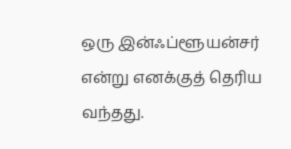ஒரு இன்ஃப்ளூயன்சர் என்று எனக்குத் தெரிய வந்தது.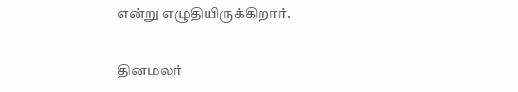என்று எழுதியிருக்கிறார்.


தினமலர்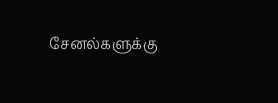சேனல்களுக்கு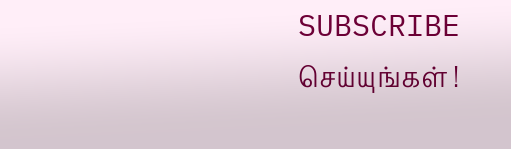SUBSCRIBE செய்யுங்கள் !